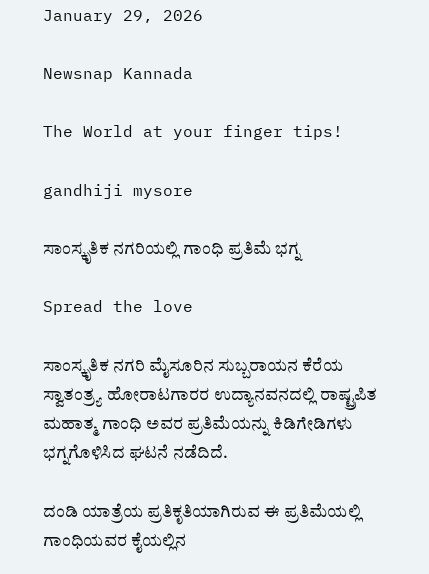January 29, 2026

Newsnap Kannada

The World at your finger tips!

gandhiji mysore

ಸಾಂಸ್ಕೃತಿಕ ನಗರಿಯಲ್ಲಿ‌ ಗಾಂಧಿ ಪ್ರತಿಮೆ ಭಗ್ನ

Spread the love

ಸಾಂಸ್ಕೃತಿಕ ನಗರಿ ಮೈಸೂರಿನ ಸುಬ್ಬರಾಯನ ಕೆರೆಯ ಸ್ವಾತಂತ್ರ್ಯ ಹೋರಾಟಗಾರರ ಉದ್ಯಾನವನದಲ್ಲಿ ರಾಷ್ಟ್ರಪಿತ ಮಹಾತ್ಮ ಗಾಂಧಿ ಅವರ ಪ್ರತಿಮೆಯನ್ನು ಕಿಡಿಗೇಡಿಗಳು‌ ಭಗ್ನಗೊಳಿಸಿದ‌ ಘಟನೆ ನಡೆದಿದೆ.

ದಂಡಿ ಯಾತ್ರೆಯ ಪ್ರತಿಕೃತಿಯಾಗಿರುವ ಈ ಪ್ರತಿಮೆಯಲ್ಲಿ ಗಾಂಧಿಯವರ ಕೈಯಲ್ಲಿನ‌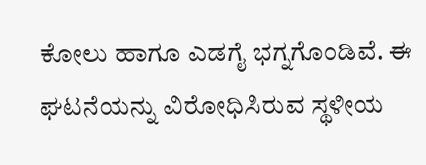ಕೋಲು ಹಾಗೂ ಎಡಗೈ ಭಗ್ನಗೊಂಡಿವೆ. ಈ ಘಟನೆಯನ್ನು ವಿರೋಧಿಸಿರುವ ಸ್ಥಳೀಯ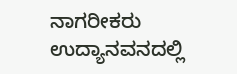ನಾಗರೀಕರು ಉದ್ಯಾನವನದಲ್ಲಿ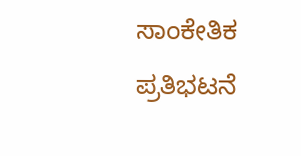ಸಾಂಕೇತಿಕ ಪ್ರತಿಭಟನೆ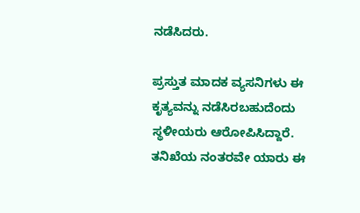ನಡೆಸಿದರು.

ಪ್ರಸ್ತುತ ಮಾದಕ‌ ವ್ಯಸನಿಗಳು ಈ ಕೃತ್ಯವನ್ನು ನಡೆಸಿರಬಹುದೆಂದು ಸ್ಥಳೀಯರು ಆರೋಪಿಸಿದ್ದಾರೆ. ತನಿಖೆಯ ನಂತರವೇ ಯಾರು ಈ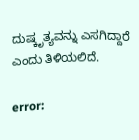ದುಷ್ಕೃತ್ಯವನ್ನು ಎಸಗಿದ್ದಾರೆ ಎಂದು ತಿಳಿಯಲಿದೆ.

error: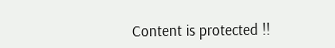Content is protected !!